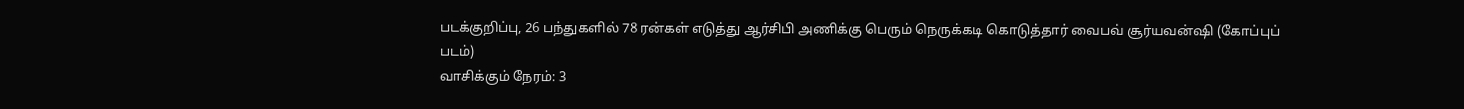படக்குறிப்பு, 26 பந்துகளில் 78 ரன்கள் எடுத்து ஆர்சிபி அணிக்கு பெரும் நெருக்கடி கொடுத்தார் வைபவ் சூர்யவன்ஷி (கோப்புப் படம்)
வாசிக்கும் நேரம்: 3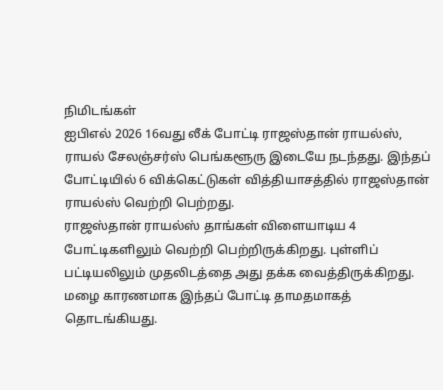நிமிடங்கள்
ஐபிஎல் 2026 16வது லீக் போட்டி ராஜஸ்தான் ராயல்ஸ், ராயல் சேலஞ்சர்ஸ் பெங்களூரு இடையே நடந்தது. இந்தப் போட்டியில் 6 விக்கெட்டுகள் வித்தியாசத்தில் ராஜஸ்தான் ராயல்ஸ் வெற்றி பெற்றது.
ராஜஸ்தான் ராயல்ஸ் தாங்கள் விளையாடிய 4 போட்டிகளிலும் வெற்றி பெற்றிருக்கிறது. புள்ளிப் பட்டியலிலும் முதலிடத்தை அது தக்க வைத்திருக்கிறது.
மழை காரணமாக இந்தப் போட்டி தாமதமாகத் தொடங்கியது.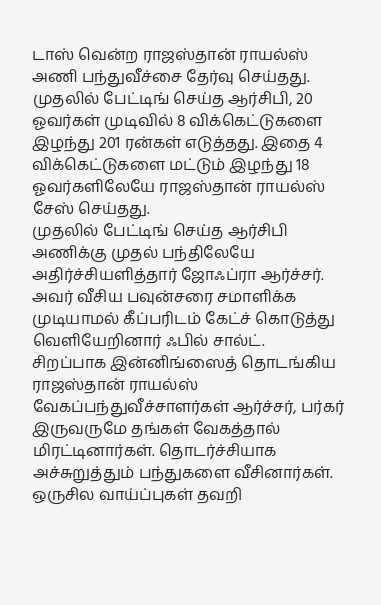டாஸ் வென்ற ராஜஸ்தான் ராயல்ஸ் அணி பந்துவீச்சை தேர்வு செய்தது.
முதலில் பேட்டிங் செய்த ஆர்சிபி, 20 ஓவர்கள் முடிவில் 8 விக்கெட்டுகளை இழந்து 201 ரன்கள் எடுத்தது. இதை 4 விக்கெட்டுகளை மட்டும் இழந்து 18 ஓவர்களிலேயே ராஜஸ்தான் ராயல்ஸ் சேஸ் செய்தது.
முதலில் பேட்டிங் செய்த ஆர்சிபி அணிக்கு முதல் பந்திலேயே அதிர்ச்சியளித்தார் ஜோஃப்ரா ஆர்ச்சர். அவர் வீசிய பவுன்சரை சமாளிக்க முடியாமல் கீப்பரிடம் கேட்ச் கொடுத்து வெளியேறினார் ஃபில் சால்ட்.
சிறப்பாக இன்னிங்ஸைத் தொடங்கிய ராஜஸ்தான் ராயல்ஸ் வேகப்பந்துவீச்சாளர்கள் ஆர்ச்சர், பர்கர் இருவருமே தங்கள் வேகத்தால் மிரட்டினார்கள். தொடர்ச்சியாக அச்சுறுத்தும் பந்துகளை வீசினார்கள்.
ஒருசில வாய்ப்புகள் தவறி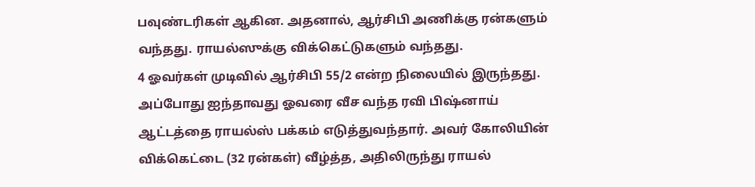பவுண்டரிகள் ஆகின. அதனால், ஆர்சிபி அணிக்கு ரன்களும் வந்தது. ராயல்ஸுக்கு விக்கெட்டுகளும் வந்தது.
4 ஓவர்கள் முடிவில் ஆர்சிபி 55/2 என்ற நிலையில் இருந்தது. அப்போது ஐந்தாவது ஓவரை வீச வந்த ரவி பிஷ்னாய் ஆட்டத்தை ராயல்ஸ் பக்கம் எடுத்துவந்தார். அவர் கோலியின் விக்கெட்டை (32 ரன்கள்) வீழ்த்த, அதிலிருந்து ராயல்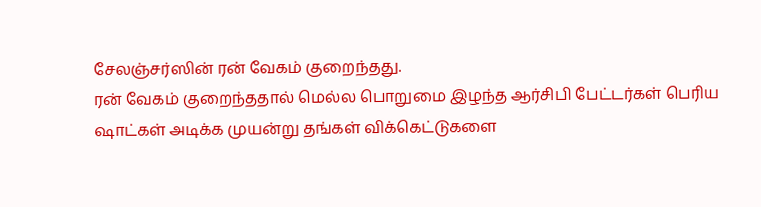சேலஞ்சர்ஸின் ரன் வேகம் குறைந்தது.
ரன் வேகம் குறைந்ததால் மெல்ல பொறுமை இழந்த ஆர்சிபி பேட்டர்கள் பெரிய ஷாட்கள் அடிக்க முயன்று தங்கள் விக்கெட்டுகளை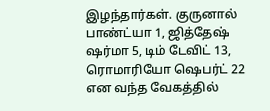இழந்தார்கள். குருனால் பாண்ட்யா 1, ஜித்தேஷ் ஷர்மா 5, டிம் டேவிட் 13, ரொமாரியோ ஷெபர்ட் 22 என வந்த வேகத்தில்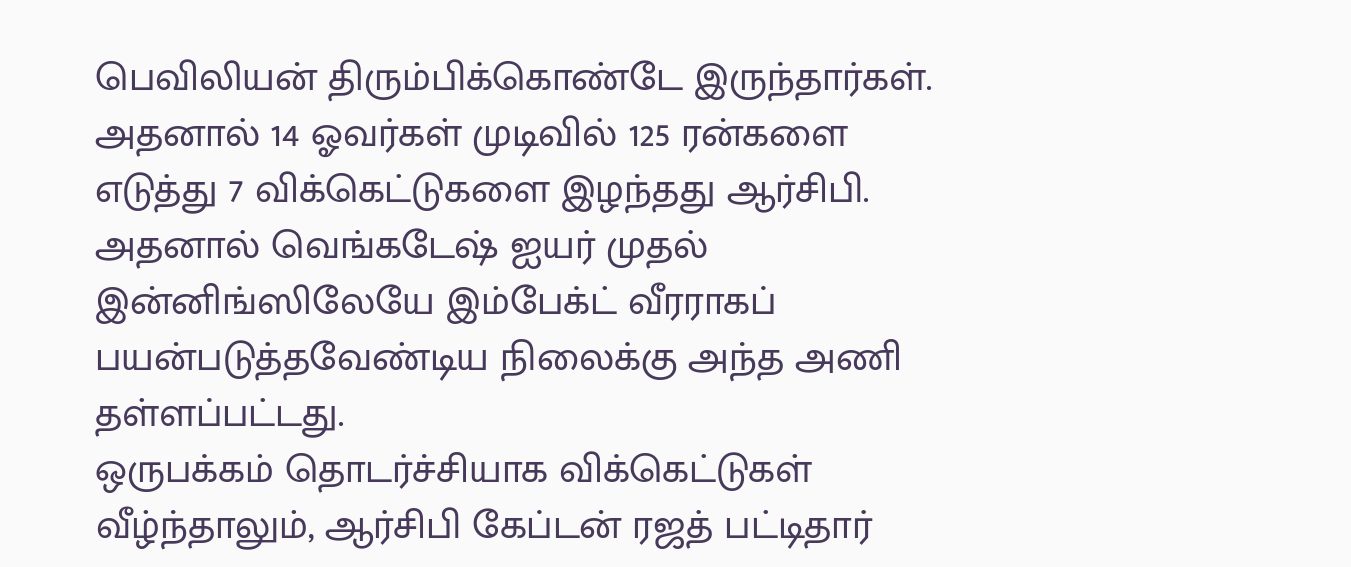பெவிலியன் திரும்பிக்கொண்டே இருந்தார்கள்.
அதனால் 14 ஓவர்கள் முடிவில் 125 ரன்களை எடுத்து 7 விக்கெட்டுகளை இழந்தது ஆர்சிபி. அதனால் வெங்கடேஷ் ஐயர் முதல் இன்னிங்ஸிலேயே இம்பேக்ட் வீரராகப் பயன்படுத்தவேண்டிய நிலைக்கு அந்த அணி தள்ளப்பட்டது.
ஒருபக்கம் தொடர்ச்சியாக விக்கெட்டுகள் வீழ்ந்தாலும், ஆர்சிபி கேப்டன் ரஜத் பட்டிதார்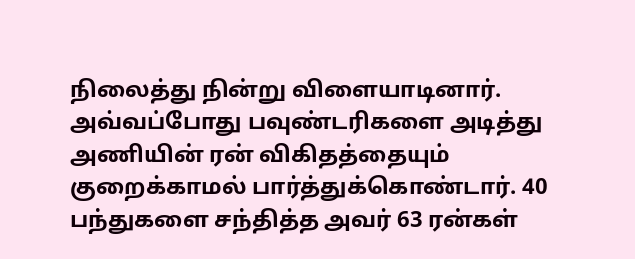நிலைத்து நின்று விளையாடினார். அவ்வப்போது பவுண்டரிகளை அடித்து அணியின் ரன் விகிதத்தையும் குறைக்காமல் பார்த்துக்கொண்டார். 40 பந்துகளை சந்தித்த அவர் 63 ரன்கள்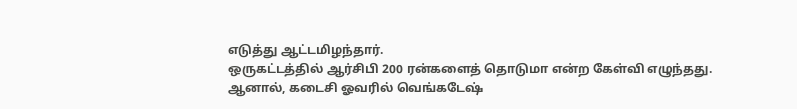எடுத்து ஆட்டமிழந்தார்.
ஒருகட்டத்தில் ஆர்சிபி 200 ரன்களைத் தொடுமா என்ற கேள்வி எழுந்தது. ஆனால், கடைசி ஓவரில் வெங்கடேஷ்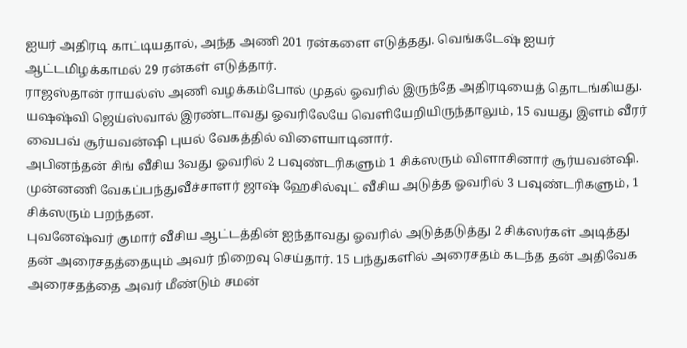ஐயர் அதிரடி காட்டியதால், அந்த அணி 201 ரன்களை எடுத்தது. வெங்கடேஷ் ஐயர் ஆட்டமிழக்காமல் 29 ரன்கள் எடுத்தார்.
ராஜஸ்தான் ராயல்ஸ் அணி வழக்கம்போல் முதல் ஓவரில் இருந்தே அதிரடியைத் தொடங்கியது.
யஷஷ்வி ஜெய்ஸ்வால் இரண்டாவது ஓவரிலேயே வெளியேறியிருந்தாலும், 15 வயது இளம் வீரர் வைபவ் சூர்யவன்ஷி புயல் வேகத்தில் விளையாடினார்.
அபினந்தன் சிங் வீசிய 3வது ஓவரில் 2 பவுண்டரிகளும் 1 சிக்ஸரும் விளாசினார் சூர்யவன்ஷி. முன்னணி வேகப்பந்துவீச்சாளர் ஜாஷ் ஹேசில்வுட் வீசிய அடுத்த ஓவரில் 3 பவுண்டரிகளும், 1 சிக்ஸரும் பறந்தன.
புவனேஷ்வர் குமார் வீசிய ஆட்டத்தின் ஐந்தாவது ஓவரில் அடுத்தடுத்து 2 சிக்ஸர்கள் அடித்து தன் அரைசதத்தையும் அவர் நிறைவு செய்தார். 15 பந்துகளில் அரைசதம் கடந்த தன் அதிவேக அரைசதத்தை அவர் மீண்டும் சமன்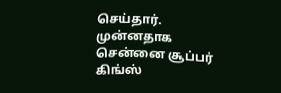செய்தார். முன்னதாக சென்னை சூப்பர் கிங்ஸ்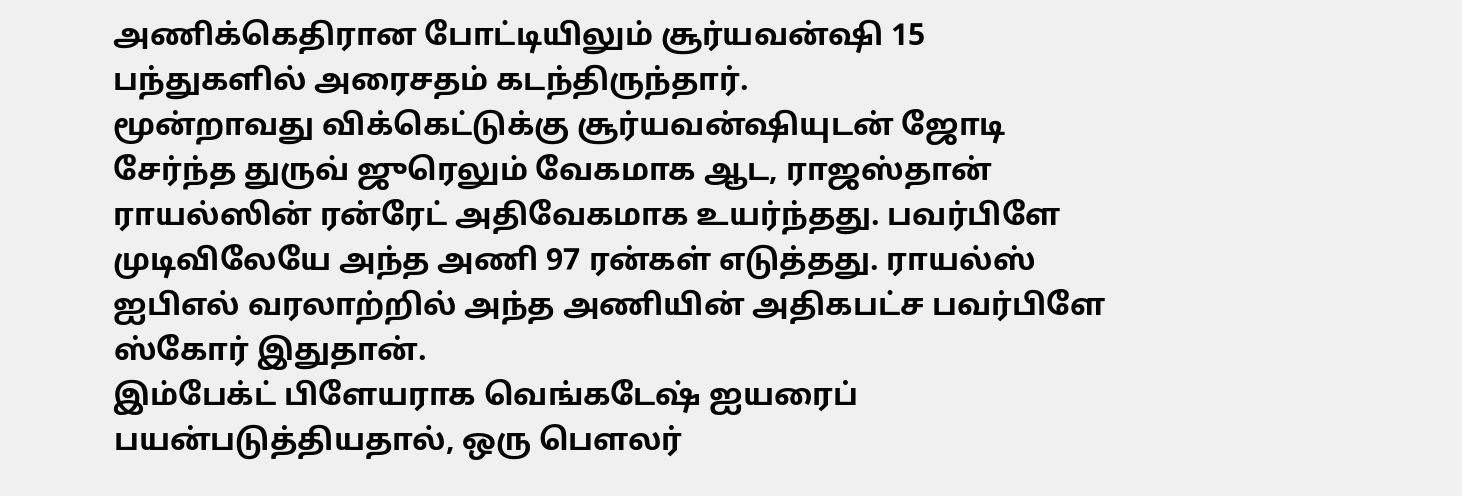அணிக்கெதிரான போட்டியிலும் சூர்யவன்ஷி 15 பந்துகளில் அரைசதம் கடந்திருந்தார்.
மூன்றாவது விக்கெட்டுக்கு சூர்யவன்ஷியுடன் ஜோடி சேர்ந்த துருவ் ஜுரெலும் வேகமாக ஆட, ராஜஸ்தான் ராயல்ஸின் ரன்ரேட் அதிவேகமாக உயர்ந்தது. பவர்பிளே முடிவிலேயே அந்த அணி 97 ரன்கள் எடுத்தது. ராயல்ஸ் ஐபிஎல் வரலாற்றில் அந்த அணியின் அதிகபட்ச பவர்பிளே ஸ்கோர் இதுதான்.
இம்பேக்ட் பிளேயராக வெங்கடேஷ் ஐயரைப் பயன்படுத்தியதால், ஒரு பௌலர்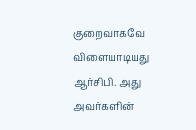குறைவாகவே விளையாடியது ஆர்சிபி. அது அவர்களின்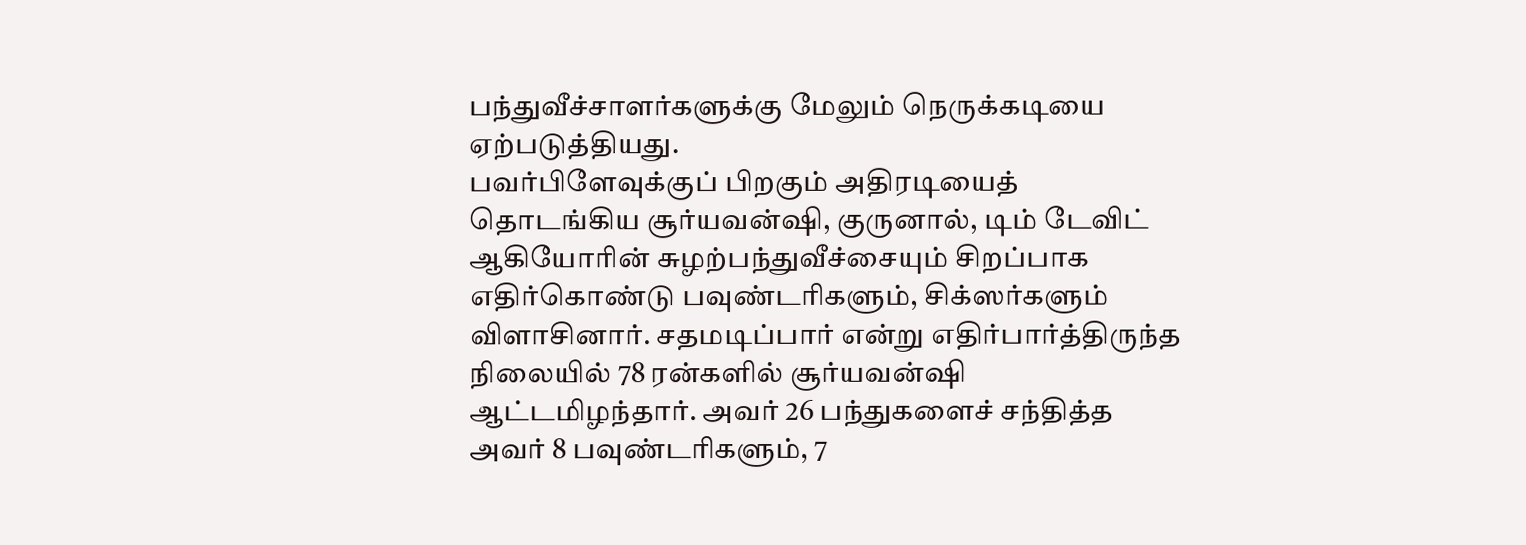பந்துவீச்சாளர்களுக்கு மேலும் நெருக்கடியை ஏற்படுத்தியது.
பவர்பிளேவுக்குப் பிறகும் அதிரடியைத் தொடங்கிய சூர்யவன்ஷி, குருனால், டிம் டேவிட் ஆகியோரின் சுழற்பந்துவீச்சையும் சிறப்பாக எதிர்கொண்டு பவுண்டரிகளும், சிக்ஸர்களும் விளாசினார். சதமடிப்பார் என்று எதிர்பார்த்திருந்த நிலையில் 78 ரன்களில் சூர்யவன்ஷி ஆட்டமிழந்தார். அவர் 26 பந்துகளைச் சந்தித்த அவர் 8 பவுண்டரிகளும், 7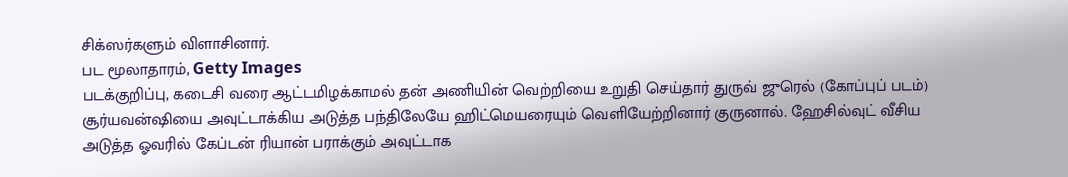சிக்ஸர்களும் விளாசினார்.
பட மூலாதாரம், Getty Images
படக்குறிப்பு, கடைசி வரை ஆட்டமிழக்காமல் தன் அணியின் வெற்றியை உறுதி செய்தார் துருவ் ஜுரெல் (கோப்புப் படம்)
சூர்யவன்ஷியை அவுட்டாக்கிய அடுத்த பந்திலேயே ஹிட்மெயரையும் வெளியேற்றினார் குருனால். ஹேசில்வுட் வீசிய அடுத்த ஓவரில் கேப்டன் ரியான் பராக்கும் அவுட்டாக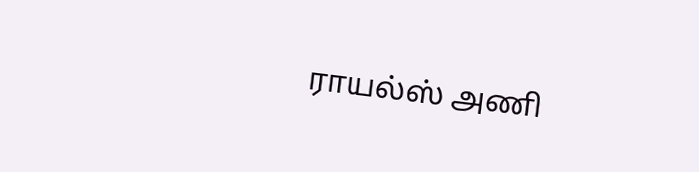ராயல்ஸ் அணி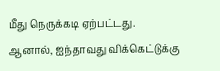மீது நெருக்கடி ஏற்பட்டது. ஆனால், ஐந்தாவது விக்கெட்டுக்கு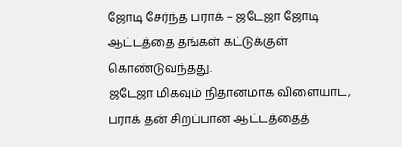ஜோடி சேர்ந்த பராக் – ஜடேஜா ஜோடி ஆட்டத்தை தங்கள் கட்டுக்குள் கொண்டுவந்தது.
ஜடேஜா மிகவும் நிதானமாக விளையாட, பராக் தன் சிறப்பான ஆட்டத்தைத்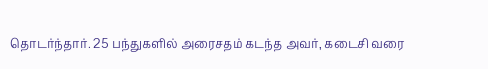தொடர்ந்தார். 25 பந்துகளில் அரைசதம் கடந்த அவர், கடைசி வரை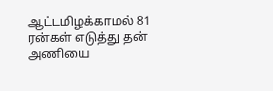ஆட்டமிழக்காமல் 81 ரன்கள் எடுத்து தன் அணியை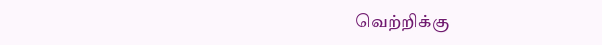வெற்றிக்கு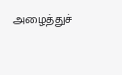அழைத்துச்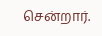சென்றார்.